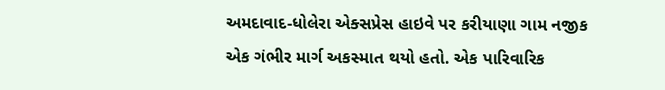અમદાવાદ-ધોલેરા એક્સપ્રેસ હાઇવે પર કરીયાણા ગામ નજીક એક ગંભીર માર્ગ અકસ્માત થયો હતો. એક પારિવારિક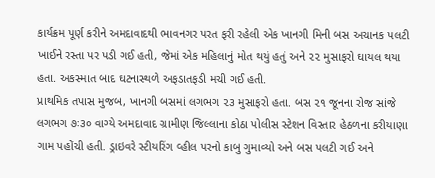કાર્યક્રમ પૂર્ણ કરીને અમદાવાદથી ભાવનગર પરત ફરી રહેલી એક ખાનગી મિની બસ અચાનક પલટી ખાઈને રસ્તા પર પડી ગઈ હતી, જેમાં એક મહિલાનું મોત થયું હતું અને ૨૨ મુસાફરો ઘાયલ થયા હતા. અકસ્માત બાદ ઘટનાસ્થળે અફડાતફડી મચી ગઈ હતી.
પ્રાથમિક તપાસ મુજબ, ખાનગી બસમાં લગભગ ૨૩ મુસાફરો હતા. બસ ૨૧ જૂનના રોજ સાંજે લગભગ ૭ઃ૩૦ વાગ્યે અમદાવાદ ગ્રામીણ જિલ્લાના કોઠા પોલીસ સ્ટેશન વિસ્તાર હેઠળના કરીયાણા ગામ પહોંચી હતી. ડ્રાઇવરે સ્ટીયરિંગ વ્હીલ પરનો કાબુ ગુમાવ્યો અને બસ પલટી ગઈ અને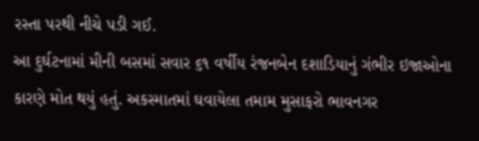રસ્તા પરથી નીચે પડી ગઈ.
આ દુર્ઘટનામાં મીની બસમાં સવાર ૬૧ વર્ષીય રંજનબેન દશાડિયાનું ગંભીર ઇજાઓના કારણે મોત થયું હતું. અકસ્માતમાં ઘવાયેલા તમામ મુસાફરો ભાવનગર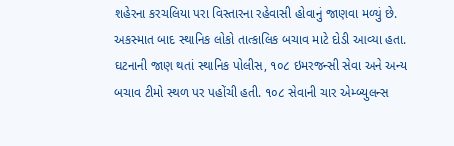શહેરના કરચલિયા પરા વિસ્તારના રહેવાસી હોવાનું જાણવા મળ્યું છે.
અકસ્માત બાદ સ્થાનિક લોકો તાત્કાલિક બચાવ માટે દોડી આવ્યા હતા. ઘટનાની જાણ થતાં સ્થાનિક પોલીસ, ૧૦૮ ઇમરજન્સી સેવા અને અન્ય બચાવ ટીમો સ્થળ પર પહોંચી હતી. ૧૦૮ સેવાની ચાર એમ્બ્યુલન્સ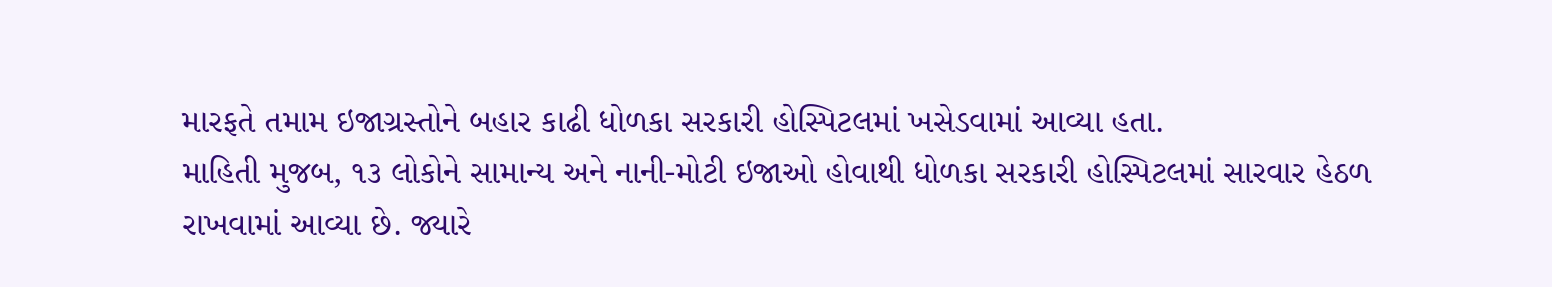મારફતે તમામ ઇજાગ્રસ્તોને બહાર કાઢી ધોળકા સરકારી હોસ્પિટલમાં ખસેડવામાં આવ્યા હતા.
માહિતી મુજબ, ૧૩ લોકોને સામાન્ય અને નાની-મોટી ઇજાઓ હોવાથી ધોળકા સરકારી હોસ્પિટલમાં સારવાર હેઠળ રાખવામાં આવ્યા છે. જ્યારે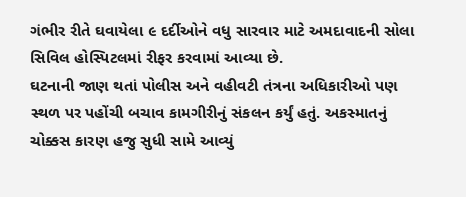ગંભીર રીતે ઘવાયેલા ૯ દર્દીઓને વધુ સારવાર માટે અમદાવાદની સોલા સિવિલ હોસ્પિટલમાં રીફર કરવામાં આવ્યા છે.
ઘટનાની જાણ થતાં પોલીસ અને વહીવટી તંત્રના અધિકારીઓ પણ સ્થળ પર પહોંચી બચાવ કામગીરીનું સંકલન કર્યું હતું. અકસ્માતનું ચોક્કસ કારણ હજુ સુધી સામે આવ્યું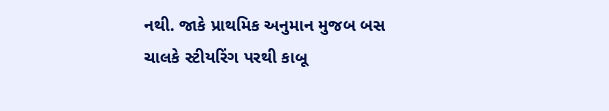નથી. જાકે પ્રાથમિક અનુમાન મુજબ બસ ચાલકે સ્ટીયરિંગ પરથી કાબૂ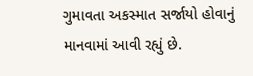ગુમાવતા અકસ્માત સર્જાયો હોવાનું માનવામાં આવી રહ્યું છે.